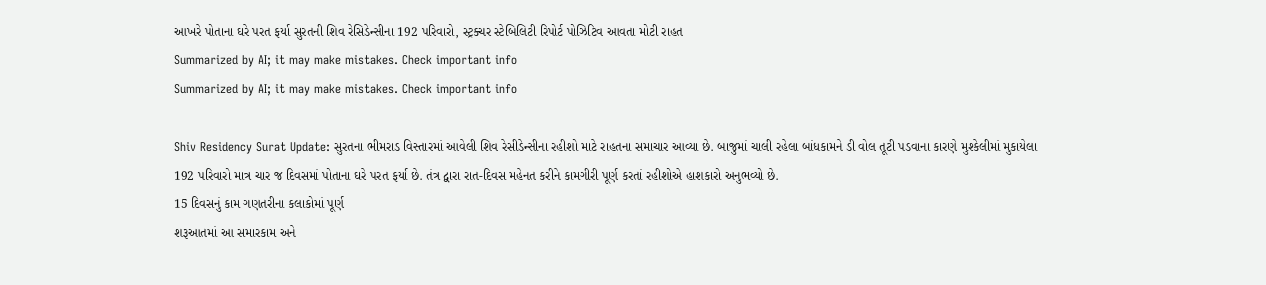આખરે પોતાના ઘરે પરત ફર્યા સુરતની શિવ રેસિડેન્સીના 192 પરિવારો, સ્ટ્રક્ચર સ્ટેબિલિટી રિપોર્ટ પોઝિટિવ આવતા મોટી રાહત
Summarized by AI; it may make mistakes. Check important info
Summarized by AI; it may make mistakes. Check important info

Shiv Residency Surat Update: સુરતના ભીમરાડ વિસ્તારમાં આવેલી શિવ રેસીડેન્સીના રહીશો માટે રાહતના સમાચાર આવ્યા છે. બાજુમાં ચાલી રહેલા બાંધકામને ડી વોલ તૂટી પડવાના કારણે મુશ્કેલીમાં મુકાયેલા 192 પરિવારો માત્ર ચાર જ દિવસમાં પોતાના ઘરે પરત ફર્યા છે. તંત્ર દ્વારા રાત-દિવસ મહેનત કરીને કામગીરી પૂર્ણ કરતાં રહીશોએ હાશકારો અનુભવ્યો છે.
15 દિવસનું કામ ગણતરીના કલાકોમાં પૂર્ણ
શરૂઆતમાં આ સમારકામ અને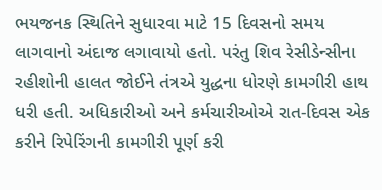ભયજનક સ્થિતિને સુધારવા માટે 15 દિવસનો સમય લાગવાનો અંદાજ લગાવાયો હતો. પરંતુ શિવ રેસીડેન્સીના રહીશોની હાલત જોઈને તંત્રએ યુદ્ધના ધોરણે કામગીરી હાથ ધરી હતી. અધિકારીઓ અને કર્મચારીઓએ રાત-દિવસ એક કરીને રિપેરિંગની કામગીરી પૂર્ણ કરી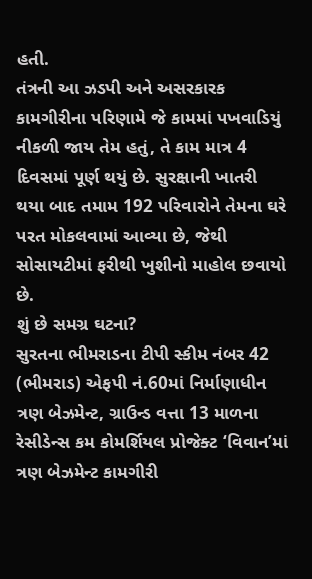હતી.
તંત્રની આ ઝડપી અને અસરકારક કામગીરીના પરિણામે જે કામમાં પખવાડિયું નીકળી જાય તેમ હતું, તે કામ માત્ર 4 દિવસમાં પૂર્ણ થયું છે. સુરક્ષાની ખાતરી થયા બાદ તમામ 192 પરિવારોને તેમના ઘરે પરત મોકલવામાં આવ્યા છે, જેથી સોસાયટીમાં ફરીથી ખુશીનો માહોલ છવાયો છે.
શું છે સમગ્ર ઘટના?
સુરતના ભીમરાડના ટીપી સ્કીમ નંબર 42 (ભીમરાડ) એફપી નં.60માં નિર્માણાધીન ત્રણ બેઝમેન્ટ, ગ્રાઉન્ડ વત્તા 13 માળના રેસીડેન્સ કમ કોમર્શિયલ પ્રોજેક્ટ ‘વિવાન’માં ત્રણ બેઝમેન્ટ કામગીરી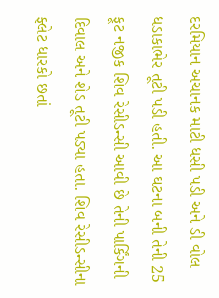દરમિયાન અચાનક માટી ધસી પડી અને ડી વોલ ધડાકાભેર તૂટી પડી હતી. આ ઘટના બની તેની 25 ફૂટ નજીક શિવ રેસીડન્સી આવી છે તેની પાર્કિંગની દિવાલ અને શેડ તૂટી પડ્યા હતા. શિવ રેસીડન્સીના ફ્લેટ ધારકો છતાં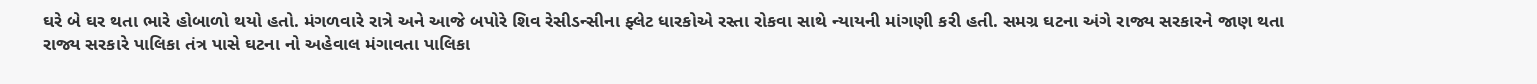ઘરે બે ઘર થતા ભારે હોબાળો થયો હતો. મંગળવારે રાત્રે અને આજે બપોરે શિવ રેસીડન્સીના ફ્લેટ ધારકોએ રસ્તા રોકવા સાથે ન્યાયની માંગણી કરી હતી. સમગ્ર ઘટના અંગે રાજ્ય સરકારને જાણ થતા રાજ્ય સરકારે પાલિકા તંત્ર પાસે ઘટના નો અહેવાલ મંગાવતા પાલિકા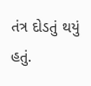તંત્ર દોડતું થયું હતું.